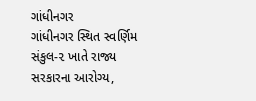ગાંધીનગર
ગાંધીનગર સ્થિત સ્વર્ણિમ સંકુલ-૨ ખાતે રાજ્ય સરકારના આરોગ્ય,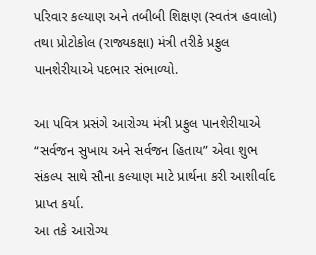પરિવાર કલ્યાણ અને તબીબી શિક્ષણ (સ્વતંત્ર હવાલો) તથા પ્રોટોકોલ (રાજ્યકક્ષા) મંત્રી તરીકે પ્રફુલ પાનશેરીયાએ પદભાર સંભાળ્યો.

આ પવિત્ર પ્રસંગે આરોગ્ય મંત્રી પ્રફુલ પાનશેરીયાએ “સર્વજન સુખાય અને સર્વજન હિતાય” એવા શુભ સંકલ્પ સાથે સૌના કલ્યાણ માટે પ્રાર્થના કરી આશીર્વાદ પ્રાપ્ત કર્યા.
આ તકે આરોગ્ય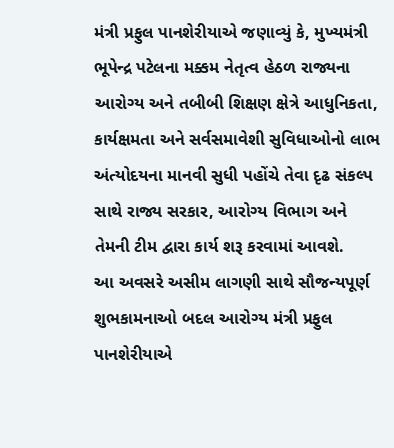મંત્રી પ્રફુલ પાનશેરીયાએ જણાવ્યું કે, મુખ્યમંત્રી ભૂપેન્દ્ર પટેલના મક્કમ નેતૃત્વ હેઠળ રાજ્યના આરોગ્ય અને તબીબી શિક્ષણ ક્ષેત્રે આધુનિકતા, કાર્યક્ષમતા અને સર્વસમાવેશી સુવિધાઓનો લાભ અંત્યોદયના માનવી સુધી પહોંચે તેવા દૃઢ સંકલ્પ સાથે રાજ્ય સરકાર, આરોગ્ય વિભાગ અને તેમની ટીમ દ્વારા કાર્ય શરૂ કરવામાં આવશે.
આ અવસરે અસીમ લાગણી સાથે સૌજન્યપૂર્ણ શુભકામનાઓ બદલ આરોગ્ય મંત્રી પ્રફુલ પાનશેરીયાએ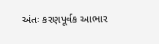અંતઃ કરણપૂર્વક આભાર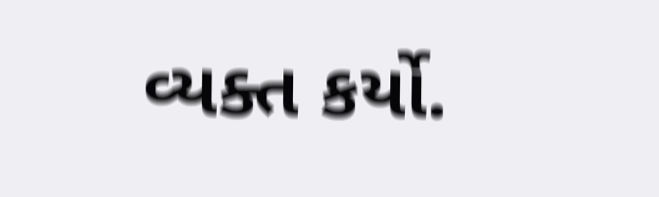વ્યક્ત કર્યો.